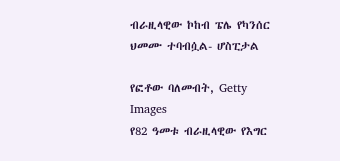ብራዚላዊው ኮከብ ፔሌ የካንሰር ህመሙ ተባብሷል- ሆስፒታል

የፎቶው ባለመብት, Getty Images
የ82 ዓመቱ ብራዚላዊው የእግር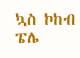ኳስ ኮከብ ፔሌ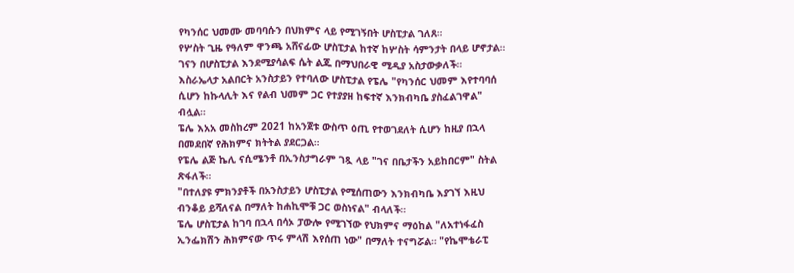የካንሰር ህመሙ መባባሱን በህክምና ላይ የሚገኝበት ሆስፒታል ገለጸ።
የሦስት ጊዜ የዓለም ዋንጫ አሸናፊው ሆስፒታል ከተኛ ከሦስት ሳምንታት በላይ ሆኖታል።
ገናን በሆስፒታል እንደሚያሳልፍ ሴት ልጁ በማህበራዊ ሚዲያ አስታውቃለች።
እስራኤላታ አልበርት አንስታይን የተባለው ሆስፒታል የፔሌ "የካንሰር ህመም እየተባባሰ ሲሆን ከኩላሊት እና የልብ ህመም ጋር የተያያዘ ከፍተኛ እንክብካቤ ያስፈልገዋል" ብሏል።
ፔሌ እአአ መስከረም 2021 ከአንጀቱ ውስጥ ዕጢ የተወገደለት ሲሆን ከዚያ በኋላ በመደበኛ የሕክምና ክትትል ያደርጋል።
የፔሌ ልጅ ኬሊ ናሲሜንቶ በኢንስታግራም ገጿ ላይ "ገና በቤታችን አይከበርም" ስትል ጽፋለች።
"በተለያዩ ምክንያቶች በአንስታይን ሆስፒታል የሚሰጠውን እንክብካቤ እያገኘ እዚህ ብንቆይ ይሻለናል በማለት ከሐኪሞቹ ጋር ወስነናል" ብላለች።
ፔሌ ሆስፒታል ከገባ በኋላ በሳኦ ፓውሎ የሚገኘው የህክምና ማዕከል "ለአተነፋፈስ ኢንፌክሽን ሕክምናው ጥሩ ምላሽ እየሰጠ ነው" በማለት ተናግሯል። "የኬሞቴራፒ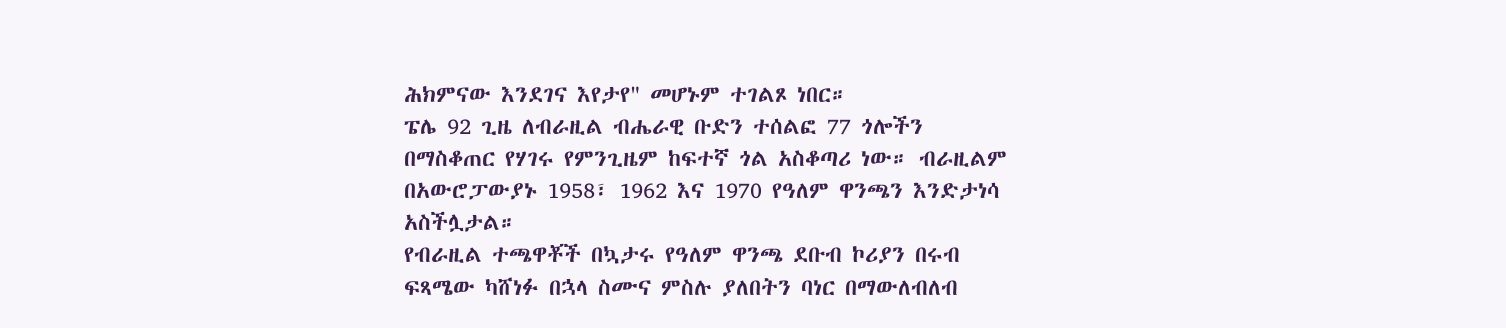ሕክምናው እንደገና እየታየ" መሆኑም ተገልጾ ነበር።
ፔሌ 92 ጊዜ ለብራዚል ብሔራዊ ቡድን ተሰልፎ 77 ጎሎችን በማስቆጠር የሃገሩ የምንጊዜም ከፍተኛ ጎል አስቆጣሪ ነው። ብራዚልም በአውሮፓውያኑ 1958፣ 1962 እና 1970 የዓለም ዋንጫን እንድታነሳ አስችሏታል።
የብራዚል ተጫዋቾች በኳታሩ የዓለም ዋንጫ ደቡብ ኮሪያን በሩብ ፍጻሜው ካሸነፉ በኋላ ስሙና ምስሉ ያለበትን ባነር በማውለብለብ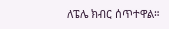ለፔሌ ክብር ሰጥተዋል።